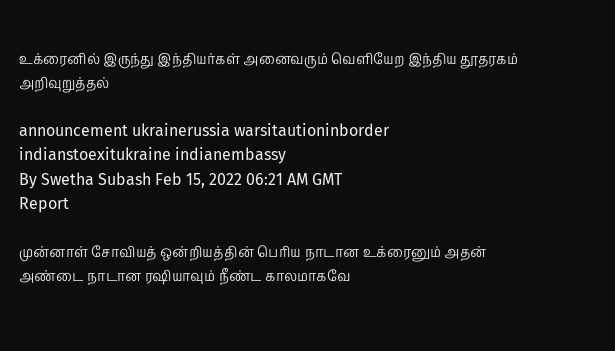உக்ரைனில் இருந்து இந்தியர்கள் அனைவரும் வெளியேற இந்திய தூதரகம் அறிவுறுத்தல்

announcement ukrainerussia warsitautioninborder indianstoexitukraine indianembassy
By Swetha Subash Feb 15, 2022 06:21 AM GMT
Report

முன்னாள் சோவியத் ஒன்றியத்தின் பெரிய நாடான உக்ரைனும் அதன் அண்டை நாடான ரஷியாவும் நீண்ட காலமாகவே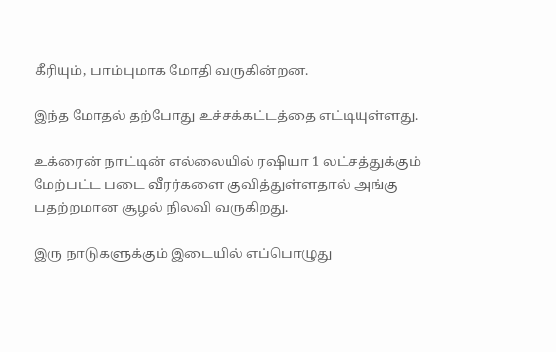கீரியும், பாம்புமாக மோதி வருகின்றன.

இந்த மோதல் தற்போது உச்சக்கட்டத்தை எட்டியுள்ளது.

உக்ரைன் நாட்டின் எல்லையில் ரஷியா 1 லட்சத்துக்கும் மேற்பட்ட படை வீரர்களை குவித்துள்ளதால் அங்கு பதற்றமான சூழல் நிலவி வருகிறது.

இரு நாடுகளுக்கும் இடையில் எப்பொழுது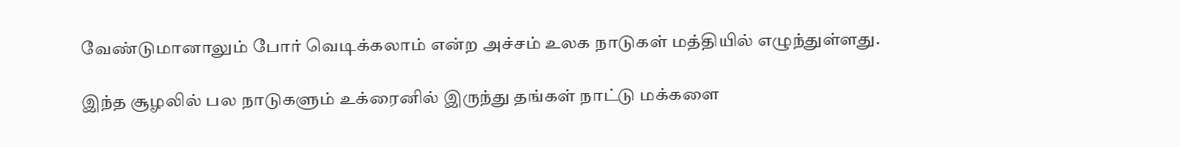வேண்டுமானாலும் போர் வெடிக்கலாம் என்ற அச்சம் உலக நாடுகள் மத்தியில் எழுந்துள்ளது.

இந்த சூழலில் பல நாடுகளும் உக்ரைனில் இருந்து தங்கள் நாட்டு மக்களை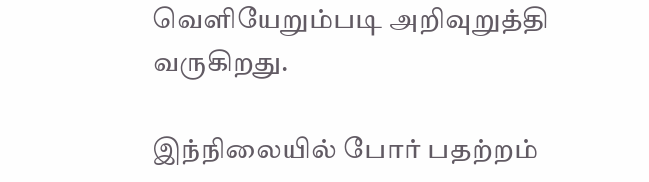வெளியேறும்படி அறிவுறுத்தி வருகிறது.

இந்நிலையில் போர் பதற்றம்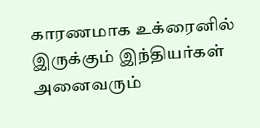காரணமாக உக்ரைனில் இருக்கும் இந்தியர்கள் அனைவரும்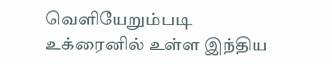வெளியேறும்படி உக்ரைனில் உள்ள இந்திய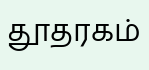தூதரகம்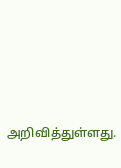அறிவித்துள்ளது.